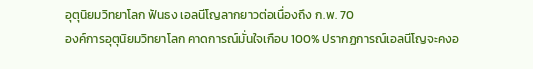อุตุนิยมวิทยาโลก ฟันธง เอลนีโญลากยาวต่อเนื่องถึง ก.พ. 70
องค์การอุตุนิยมวิทยาโลก คาดการณ์มั่นใจเกือบ 100% ปรากฏการณ์เอลนีโญจะคงอ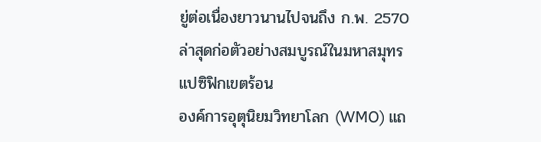ยู่ต่อเนื่องยาวนานไปจนถึง ก.พ. 2570 ล่าสุดก่อตัวอย่างสมบูรณ์ในมหาสมุทรแปซิฟิกเขตร้อน
องค์การอุตุนิยมวิทยาโลก (WMO) แถ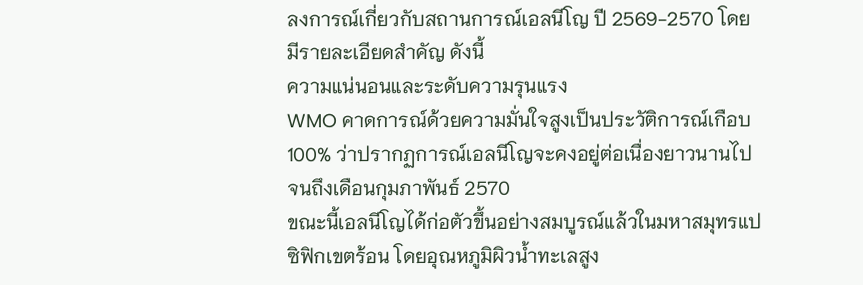ลงการณ์เกี่ยวกับสถานการณ์เอลนีโญ ปี 2569-2570 โดยมีรายละเอียดสำคัญ ดังนี้
ความแน่นอนและระดับความรุนแรง
WMO คาดการณ์ด้วยความมั่นใจสูงเป็นประวัติการณ์เกือบ 100% ว่าปรากฏการณ์เอลนีโญจะคงอยู่ต่อเนื่องยาวนานไปจนถึงเดือนกุมภาพันธ์ 2570
ขณะนี้เอลนีโญได้ก่อตัวขึ้นอย่างสมบูรณ์แล้วในมหาสมุทรแปซิฟิกเขตร้อน โดยอุณหภูมิผิวน้ำทะเลสูง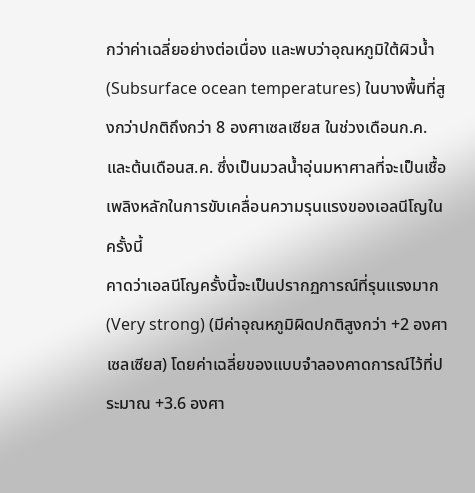กว่าค่าเฉลี่ยอย่างต่อเนื่อง และพบว่าอุณหภูมิใต้ผิวน้ำ (Subsurface ocean temperatures) ในบางพื้นที่สูงกว่าปกติถึงกว่า 8 องศาเซลเซียส ในช่วงเดือนก.ค.และต้นเดือนส.ค. ซึ่งเป็นมวลน้ำอุ่นมหาศาลที่จะเป็นเชื้อเพลิงหลักในการขับเคลื่อนความรุนแรงของเอลนีโญในครั้งนี้
คาดว่าเอลนีโญครั้งนี้จะเป็นปรากฏการณ์ที่รุนแรงมาก (Very strong) (มีค่าอุณหภูมิผิดปกติสูงกว่า +2 องศาเซลเซียส) โดยค่าเฉลี่ยของแบบจำลองคาดการณ์ไว้ที่ประมาณ +3.6 องศา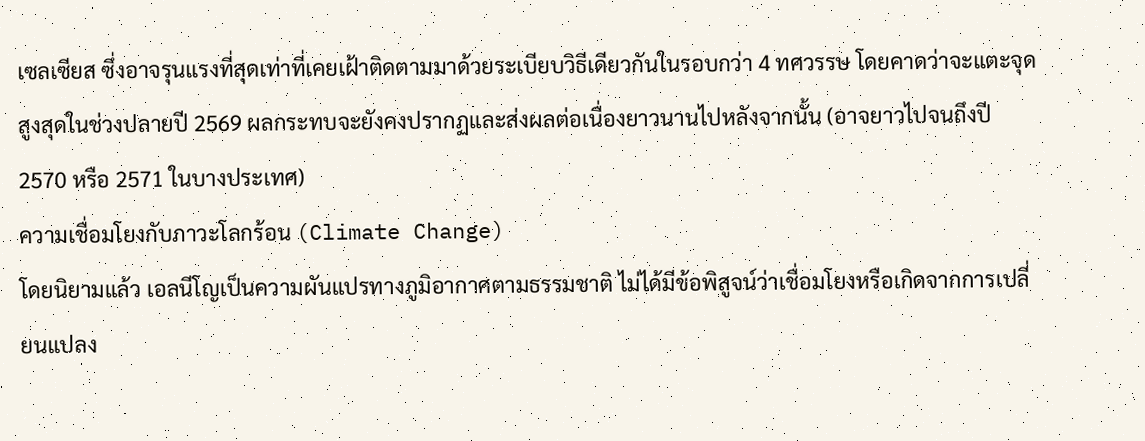เซลเซียส ซึ่งอาจรุนแรงที่สุดเท่าที่เคยเฝ้าติดตามมาด้วยระเบียบวิธีเดียวกันในรอบกว่า 4 ทศวรรษ โดยคาดว่าจะแตะจุดสูงสุดในช่วงปลายปี 2569 ผลกระทบจะยังคงปรากฏและส่งผลต่อเนื่องยาวนานไปหลังจากนั้น (อาจยาวไปจนถึงปี 2570 หรือ 2571 ในบางประเทศ)
ความเชื่อมโยงกับภาวะโลกร้อน (Climate Change)
โดยนิยามแล้ว เอลนีโญเป็นความผันแปรทางภูมิอากาศตามธรรมชาติ ไม่ได้มีข้อพิสูจน์ว่าเชื่อมโยงหรือเกิดจากการเปลี่ยนแปลง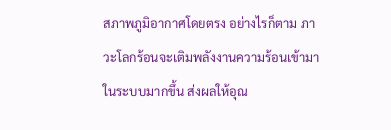สภาพภูมิอากาศโดยตรง อย่างไรก็ตาม ภาวะโลกร้อนจะเติมพลังงานความร้อนเข้ามาในระบบมากขึ้น ส่งผลให้อุณ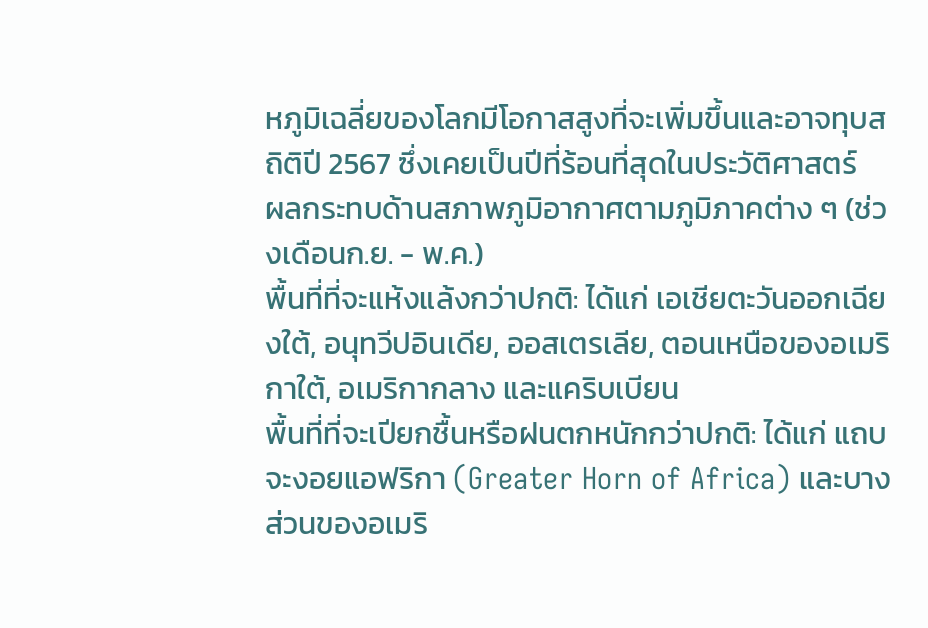หภูมิเฉลี่ยของโลกมีโอกาสสูงที่จะเพิ่มขึ้นและอาจทุบสถิติปี 2567 ซึ่งเคยเป็นปีที่ร้อนที่สุดในประวัติศาสตร์
ผลกระทบด้านสภาพภูมิอากาศตามภูมิภาคต่าง ๆ (ช่วงเดือนก.ย. - พ.ค.)
พื้นที่ที่จะแห้งแล้งกว่าปกติ: ได้แก่ เอเชียตะวันออกเฉียงใต้, อนุทวีปอินเดีย, ออสเตรเลีย, ตอนเหนือของอเมริกาใต้, อเมริกากลาง และแคริบเบียน
พื้นที่ที่จะเปียกชื้นหรือฝนตกหนักกว่าปกติ: ได้แก่ แถบจะงอยแอฟริกา (Greater Horn of Africa) และบางส่วนของอเมริ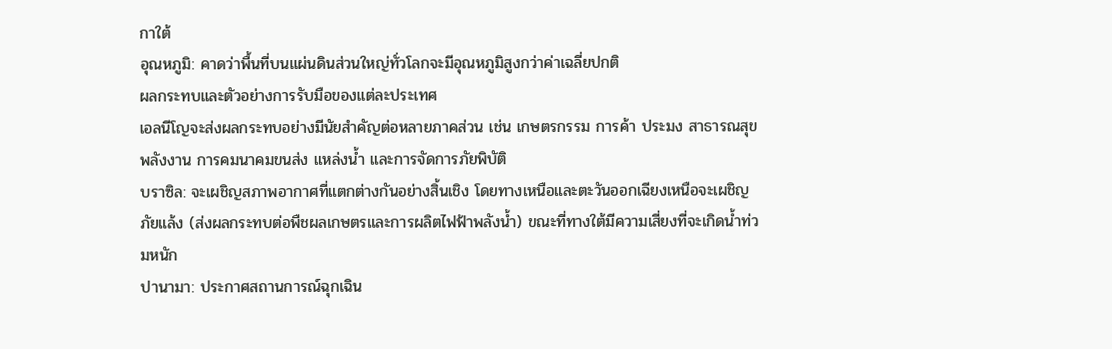กาใต้
อุณหภูมิ: คาดว่าพื้นที่บนแผ่นดินส่วนใหญ่ทั่วโลกจะมีอุณหภูมิสูงกว่าค่าเฉลี่ยปกติ
ผลกระทบและตัวอย่างการรับมือของแต่ละประเทศ
เอลนีโญจะส่งผลกระทบอย่างมีนัยสำคัญต่อหลายภาคส่วน เช่น เกษตรกรรม การค้า ประมง สาธารณสุข พลังงาน การคมนาคมขนส่ง แหล่งน้ำ และการจัดการภัยพิบัติ
บราซิล: จะเผชิญสภาพอากาศที่แตกต่างกันอย่างสิ้นเชิง โดยทางเหนือและตะวันออกเฉียงเหนือจะเผชิญภัยแล้ง (ส่งผลกระทบต่อพืชผลเกษตรและการผลิตไฟฟ้าพลังน้ำ) ขณะที่ทางใต้มีความเสี่ยงที่จะเกิดน้ำท่วมหนัก
ปานามา: ประกาศสถานการณ์ฉุกเฉิน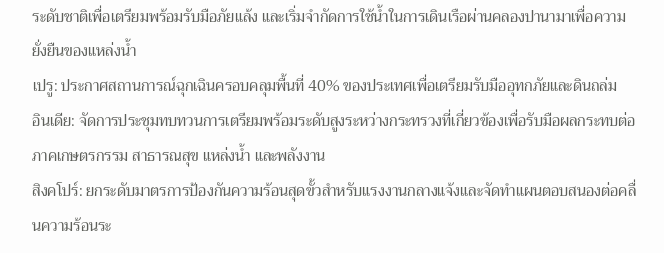ระดับชาติเพื่อเตรียมพร้อมรับมือภัยแล้ง และเริ่มจำกัดการใช้น้ำในการเดินเรือผ่านคลองปานามาเพื่อความยั่งยืนของแหล่งน้ำ
เปรู: ประกาศสถานการณ์ฉุกเฉินครอบคลุมพื้นที่ 40% ของประเทศเพื่อเตรียมรับมืออุทกภัยและดินถล่ม
อินเดีย: จัดการประชุมทบทวนการเตรียมพร้อมระดับสูงระหว่างกระทรวงที่เกี่ยวข้องเพื่อรับมือผลกระทบต่อภาคเกษตรกรรม สาธารณสุข แหล่งน้ำ และพลังงาน
สิงคโปร์: ยกระดับมาตรการป้องกันความร้อนสุดขั้วสำหรับแรงงานกลางแจ้งและจัดทำแผนตอบสนองต่อคลื่นความร้อนระ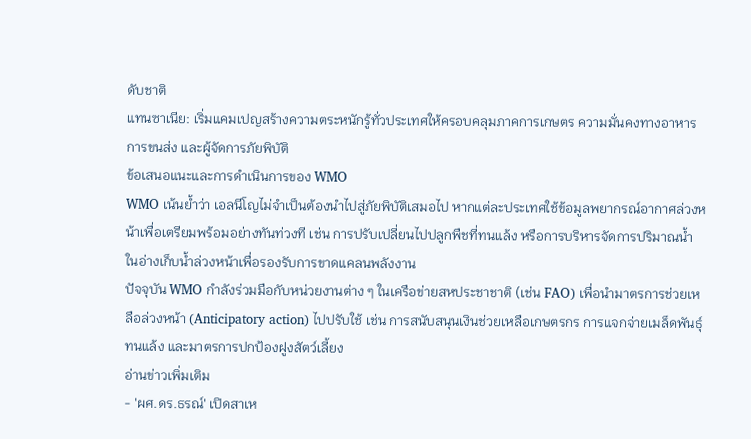ดับชาติ
แทนซาเนีย: เริ่มแคมเปญสร้างความตระหนักรู้ทั่วประเทศให้ครอบคลุมภาคการเกษตร ความมั่นคงทางอาหาร การขนส่ง และผู้จัดการภัยพิบัติ
ข้อเสนอแนะและการดำเนินการของ WMO
WMO เน้นย้ำว่า เอลนีโญไม่จำเป็นต้องนำไปสู่ภัยพิบัติเสมอไป หากแต่ละประเทศใช้ข้อมูลพยากรณ์อากาศล่วงหน้าเพื่อเตรียมพร้อมอย่างทันท่วงที เช่น การปรับเปลี่ยนไปปลูกพืชที่ทนแล้ง หรือการบริหารจัดการปริมาณน้ำในอ่างเก็บน้ำล่วงหน้าเพื่อรองรับการขาดแคลนพลังงาน
ปัจจุบัน WMO กำลังร่วมมือกับหน่วยงานต่าง ๆ ในเครือข่ายสหประชาชาติ (เช่น FAO) เพื่อนำมาตรการช่วยเหลือล่วงหน้า (Anticipatory action) ไปปรับใช้ เช่น การสนับสนุนเงินช่วยเหลือเกษตรกร การแจกจ่ายเมล็ดพันธุ์ทนแล้ง และมาตรการปกป้องฝูงสัตว์เลี้ยง
อ่านข่าวเพิ่มเติม
- 'ผศ.ดร.ธรณ์' เปิดสาเห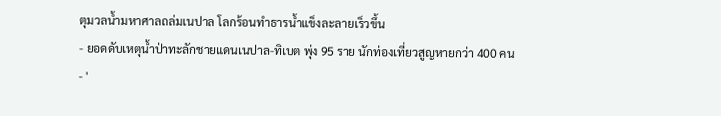ตุมวลน้ำมหาศาลถล่มเนปาล โลกร้อนทำธารน้ำแข็งละลายเร็วขึ้น
- ยอดดับเหตุน้ำป่าทะลักชายแดนเนปาล-ทิเบต พุ่ง 95 ราย นักท่องเที่ยวสูญหายกว่า 400 คน
- '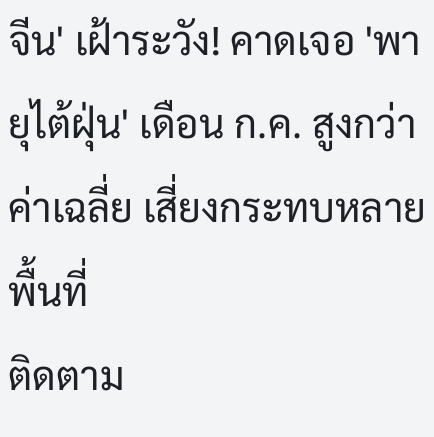จีน' เฝ้าระวัง! คาดเจอ 'พายุไต้ฝุ่น' เดือน ก.ค. สูงกว่าค่าเฉลี่ย เสี่ยงกระทบหลายพื้นที่
ติดตาม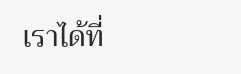เราได้ที่